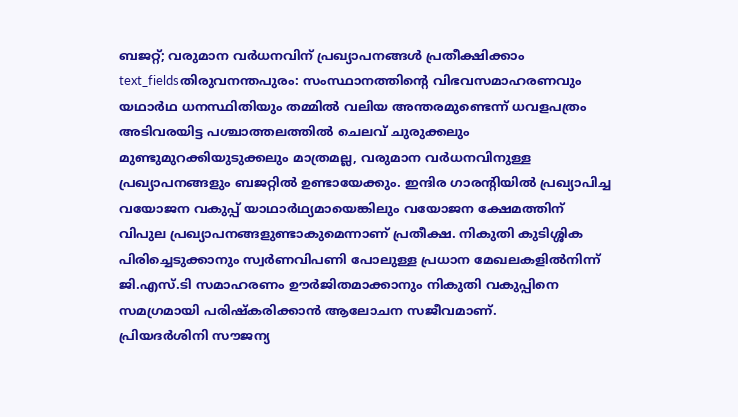ബജറ്റ്; വരുമാന വർധനവിന് പ്രഖ്യാപനങ്ങൾ പ്രതീക്ഷിക്കാം
text_fieldsതിരുവനന്തപുരം: സംസ്ഥാനത്തിന്റെ വിഭവസമാഹരണവും യഥാർഥ ധനസ്ഥിതിയും തമ്മിൽ വലിയ അന്തരമുണ്ടെന്ന് ധവളപത്രം അടിവരയിട്ട പശ്ചാത്തലത്തിൽ ചെലവ് ചുരുക്കലും മുണ്ടുമുറക്കിയുടുക്കലും മാത്രമല്ല, വരുമാന വർധനവിനുള്ള പ്രഖ്യാപനങ്ങളും ബജറ്റിൽ ഉണ്ടായേക്കും. ഇന്ദിര ഗാരന്റിയിൽ പ്രഖ്യാപിച്ച വയോജന വകുപ്പ് യാഥാർഥ്യമായെങ്കിലും വയോജന ക്ഷേമത്തിന് വിപുല പ്രഖ്യാപനങ്ങളുണ്ടാകുമെന്നാണ് പ്രതീക്ഷ. നികുതി കുടിശ്ശിക പിരിച്ചെടുക്കാനും സ്വർണവിപണി പോലുള്ള പ്രധാന മേഖലകളിൽനിന്ന് ജി.എസ്.ടി സമാഹരണം ഊർജിതമാക്കാനും നികുതി വകുപ്പിനെ സമഗ്രമായി പരിഷ്കരിക്കാൻ ആലോചന സജീവമാണ്.
പ്രിയദർശിനി സൗജന്യ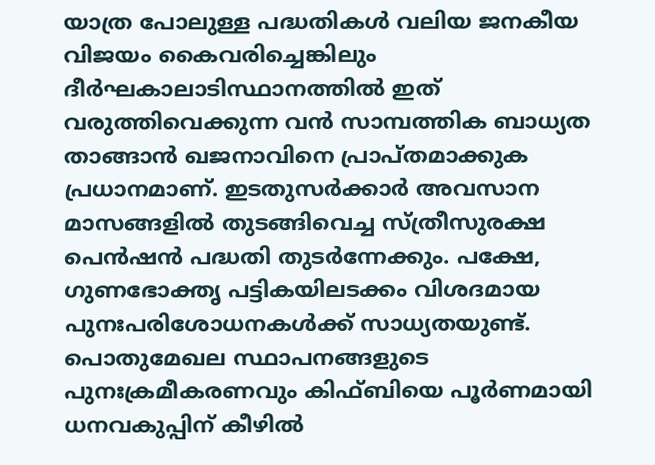യാത്ര പോലുള്ള പദ്ധതികൾ വലിയ ജനകീയ വിജയം കൈവരിച്ചെങ്കിലും ദീർഘകാലാടിസ്ഥാനത്തിൽ ഇത് വരുത്തിവെക്കുന്ന വൻ സാമ്പത്തിക ബാധ്യത താങ്ങാൻ ഖജനാവിനെ പ്രാപ്തമാക്കുക പ്രധാനമാണ്. ഇടതുസർക്കാർ അവസാന മാസങ്ങളിൽ തുടങ്ങിവെച്ച സ്ത്രീസുരക്ഷ പെൻഷൻ പദ്ധതി തുടർന്നേക്കും. പക്ഷേ, ഗുണഭോക്തൃ പട്ടികയിലടക്കം വിശദമായ പുനഃപരിശോധനകൾക്ക് സാധ്യതയുണ്ട്.
പൊതുമേഖല സ്ഥാപനങ്ങളുടെ പുനഃക്രമീകരണവും കിഫ്ബിയെ പൂർണമായി ധനവകുപ്പിന് കീഴിൽ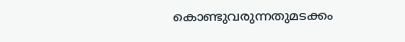കൊണ്ടുവരുന്നതുമടക്കം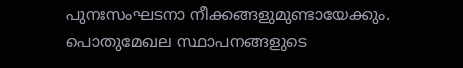പുനഃസംഘടനാ നീക്കങ്ങളുമുണ്ടായേക്കും. പൊതുമേഖല സ്ഥാപനങ്ങളുടെ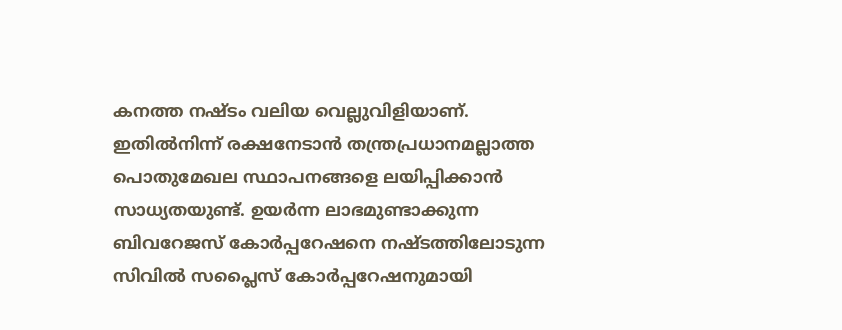കനത്ത നഷ്ടം വലിയ വെല്ലുവിളിയാണ്. ഇതിൽനിന്ന് രക്ഷനേടാൻ തന്ത്രപ്രധാനമല്ലാത്ത പൊതുമേഖല സ്ഥാപനങ്ങളെ ലയിപ്പിക്കാൻ സാധ്യതയുണ്ട്. ഉയർന്ന ലാഭമുണ്ടാക്കുന്ന ബിവറേജസ് കോർപ്പറേഷനെ നഷ്ടത്തിലോടുന്ന സിവിൽ സപ്ലൈസ് കോർപ്പറേഷനുമായി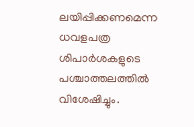ലയിപ്പിക്കണമെന്ന ധവളപത്ര ശിപാർശകളുടെ പശ്ചാത്തലത്തിൽ വിശേഷിച്ചും.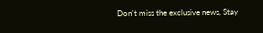Don't miss the exclusive news, Stay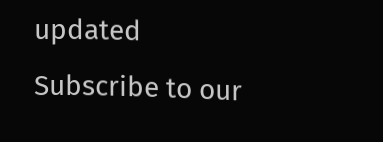updated
Subscribe to our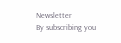Newsletter
By subscribing you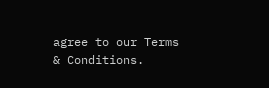agree to our Terms & Conditions.